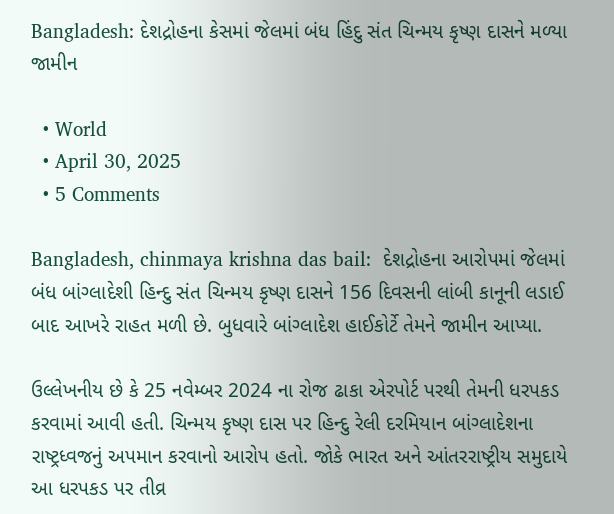Bangladesh: દેશદ્રોહના કેસમાં જેલમાં બંધ હિંદુ સંત ચિન્મય કૃષ્ણ દાસને મળ્યા જામીન

  • World
  • April 30, 2025
  • 5 Comments

Bangladesh, chinmaya krishna das bail:  દેશદ્રોહના આરોપમાં જેલમાં બંધ બાંગ્લાદેશી હિન્દુ સંત ચિન્મય કૃષ્ણ દાસને 156 દિવસની લાંબી કાનૂની લડાઈ બાદ આખરે રાહત મળી છે. બુધવારે બાંગ્લાદેશ હાઈકોર્ટે તેમને જામીન આપ્યા.

ઉલ્લેખનીય છે કે 25 નવેમ્બર 2024 ના રોજ ઢાકા એરપોર્ટ પરથી તેમની ધરપકડ કરવામાં આવી હતી. ચિન્મય કૃષ્ણ દાસ પર હિન્દુ રેલી દરમિયાન બાંગ્લાદેશના રાષ્ટ્રધ્વજનું અપમાન કરવાનો આરોપ હતો. જોકે ભારત અને આંતરરાષ્ટ્રીય સમુદાયે આ ધરપકડ પર તીવ્ર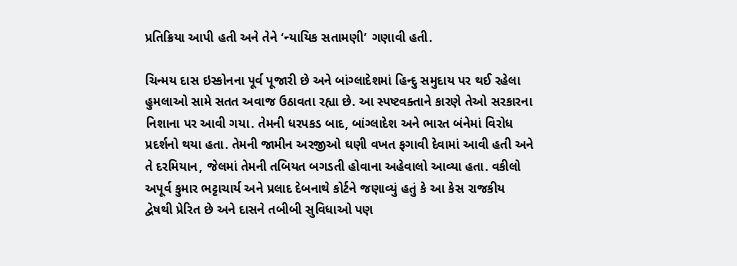પ્રતિક્રિયા આપી હતી અને તેને ‘ન્યાયિક સતામણી’ ગણાવી હતી.

ચિન્મય દાસ ઇસ્કોનના પૂર્વ પૂજારી છે અને બાંગ્લાદેશમાં હિન્દુ સમુદાય પર થઈ રહેલા હુમલાઓ સામે સતત અવાજ ઉઠાવતા રહ્યા છે. આ સ્પષ્ટવક્તાને કારણે તેઓ સરકારના નિશાના પર આવી ગયા. તેમની ધરપકડ બાદ, બાંગ્લાદેશ અને ભારત બંનેમાં વિરોધ પ્રદર્શનો થયા હતા. તેમની જામીન અરજીઓ ઘણી વખત ફગાવી દેવામાં આવી હતી અને તે દરમિયાન, જેલમાં તેમની તબિયત બગડતી હોવાના અહેવાલો આવ્યા હતા. વકીલો અપૂર્વ કુમાર ભટ્ટાચાર્ય અને પ્રલાદ દેબનાથે કોર્ટને જણાવ્યું હતું કે આ કેસ રાજકીય દ્વેષથી પ્રેરિત છે અને દાસને તબીબી સુવિધાઓ પણ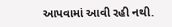આપવામાં આવી રહી નથી.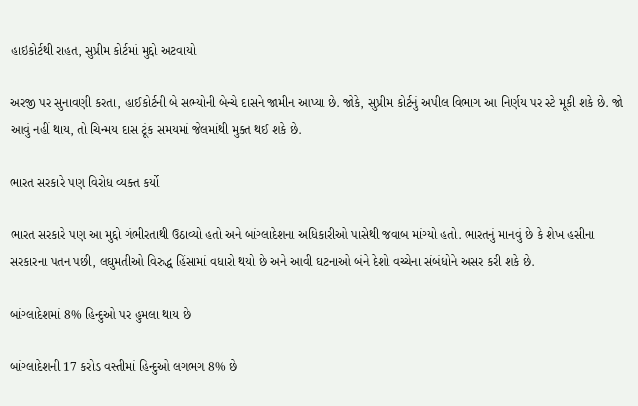હાઇકોર્ટથી રાહત, સુપ્રીમ કોર્ટમાં મુદ્દો અટવાયો

અરજી પર સુનાવણી કરતા, હાઈકોર્ટની બે સભ્યોની બેન્ચે દાસને જામીન આપ્યા છે. જોકે, સુપ્રીમ કોર્ટનું અપીલ વિભાગ આ નિર્ણય પર સ્ટે મૂકી શકે છે. જો આવું નહીં થાય, તો ચિન્મય દાસ ટૂંક સમયમાં જેલમાંથી મુક્ત થઈ શકે છે.

ભારત સરકારે પણ વિરોધ વ્યક્ત કર્યો

ભારત સરકારે પણ આ મુદ્દો ગંભીરતાથી ઉઠાવ્યો હતો અને બાંગ્લાદેશના અધિકારીઓ પાસેથી જવાબ માંગ્યો હતો. ભારતનું માનવું છે કે શેખ હસીના સરકારના પતન પછી, લઘુમતીઓ વિરુદ્ધ હિંસામાં વધારો થયો છે અને આવી ઘટનાઓ બંને દેશો વચ્ચેના સંબંધોને અસર કરી શકે છે.

બાંગ્લાદેશમાં 8% હિન્દુઓ પર હુમલા થાય છે

બાંગ્લાદેશની 17 કરોડ વસ્તીમાં હિન્દુઓ લગભગ 8% છે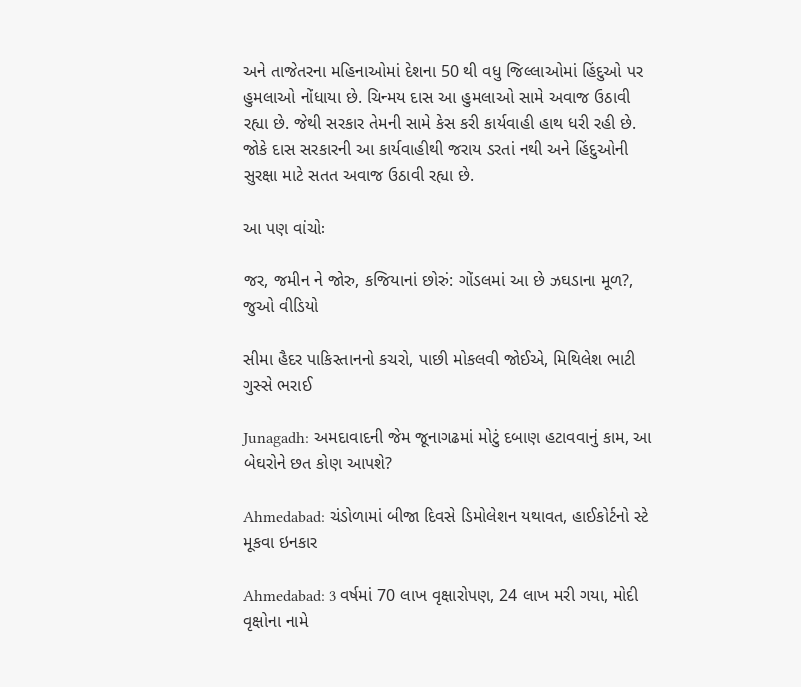અને તાજેતરના મહિનાઓમાં દેશના 50 થી વધુ જિલ્લાઓમાં હિંદુઓ પર હુમલાઓ નોંધાયા છે. ચિન્મય દાસ આ હુમલાઓ સામે અવાજ ઉઠાવી રહ્યા છે. જેથી સરકાર તેમની સામે કેસ કરી કાર્યવાહી હાથ ધરી રહી છે. જોકે દાસ સરકારની આ કાર્યવાહીથી જરાય ડરતાં નથી અને હિંદુઓની સુરક્ષા માટે સતત અવાજ ઉઠાવી રહ્યા છે.

આ પણ વાંચોઃ

જર, જમીન ને જોરુ, કજિયાનાં છોરું: ગોંડલમાં આ છે ઝઘડાના મૂળ?, જુઓ વીડિયો

સીમા હૈદર પાકિસ્તાનનો કચરો, પાછી મોકલવી જોઈએ, મિથિલેશ ભાટી ગુસ્સે ભરાઈ

Junagadh: અમદાવાદની જેમ જૂનાગઢમાં મોટું દબાણ હટાવવાનું કામ, આ બેઘરોને છત કોણ આપશે?

Ahmedabad: ચંડોળામાં બીજા દિવસે ડિમોલેશન યથાવત, હાઈકોર્ટનો સ્ટે મૂકવા ઇનકાર

Ahmedabad: 3 વર્ષમાં 70 લાખ વૃક્ષારોપણ, 24 લાખ મરી ગયા, મોદી વૃક્ષોના નામે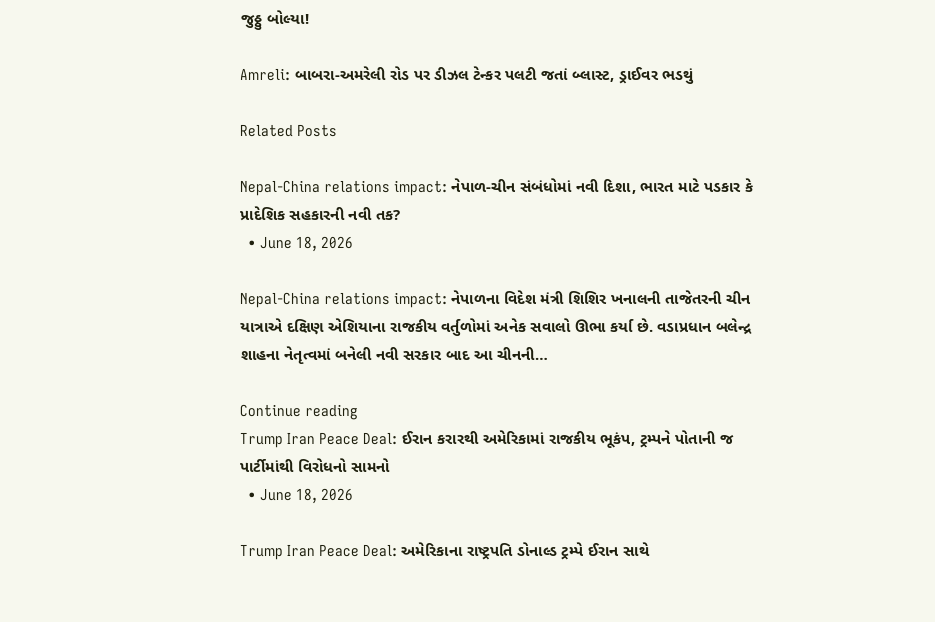જુઠ્ઠુ બોલ્યા!

Amreli: બાબરા-અમરેલી રોડ પર ડીઝલ ટેન્કર પલટી જતાં બ્લાસ્ટ, ડ્રાઈવર ભડથું

Related Posts

Nepal-China relations impact: નેપાળ-ચીન સંબંધોમાં નવી દિશા, ભારત માટે પડકાર કે પ્રાદેશિક સહકારની નવી તક?
  • June 18, 2026

Nepal-China relations impact: નેપાળના વિદેશ મંત્રી શિશિર ખનાલની તાજેતરની ચીન યાત્રાએ દક્ષિણ એશિયાના રાજકીય વર્તુળોમાં અનેક સવાલો ઊભા કર્યા છે. વડાપ્રધાન બલેન્દ્ર શાહના નેતૃત્વમાં બનેલી નવી સરકાર બાદ આ ચીનની…

Continue reading
Trump Iran Peace Deal: ઈરાન કરારથી અમેરિકામાં રાજકીય ભૂકંપ, ટ્રમ્પને પોતાની જ પાર્ટીમાંથી વિરોધનો સામનો
  • June 18, 2026

Trump Iran Peace Deal: અમેરિકાના રાષ્ટ્રપતિ ડોનાલ્ડ ટ્રમ્પે ઈરાન સાથે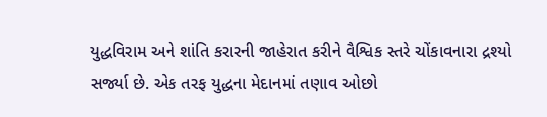યુદ્ધવિરામ અને શાંતિ કરારની જાહેરાત કરીને વૈશ્વિક સ્તરે ચોંકાવનારા દ્રશ્યો સર્જ્યા છે. એક તરફ યુદ્ધના મેદાનમાં તણાવ ઓછો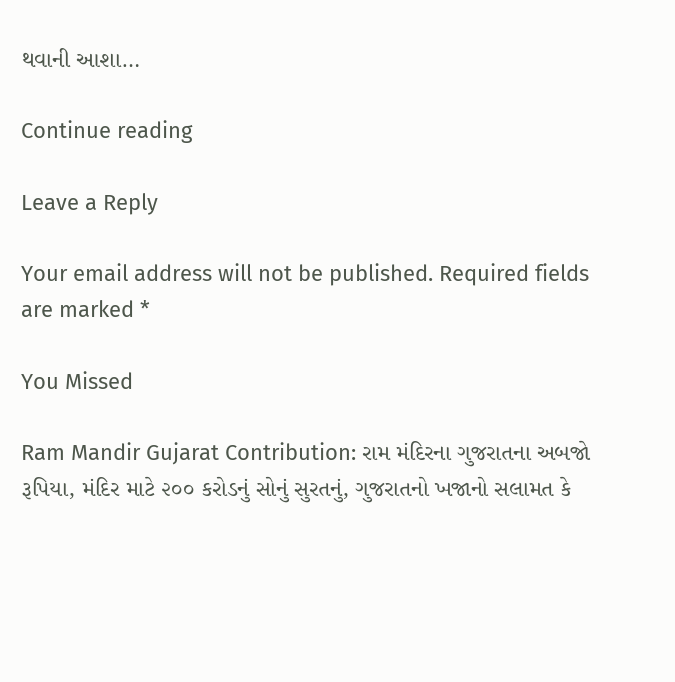થવાની આશા…

Continue reading

Leave a Reply

Your email address will not be published. Required fields are marked *

You Missed

Ram Mandir Gujarat Contribution: રામ મંદિરના ગુજરાતના અબજો રૂપિયા, મંદિર માટે ૨૦૦ કરોડનું સોનું સુરતનું, ગુજરાતનો ખજાનો સલામત કે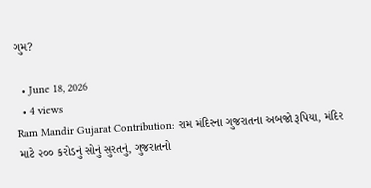ગુમ?

  • June 18, 2026
  • 4 views
Ram Mandir Gujarat Contribution: રામ મંદિરના ગુજરાતના અબજો રૂપિયા, મંદિર માટે ૨૦૦ કરોડનું સોનું સુરતનું, ગુજરાતનો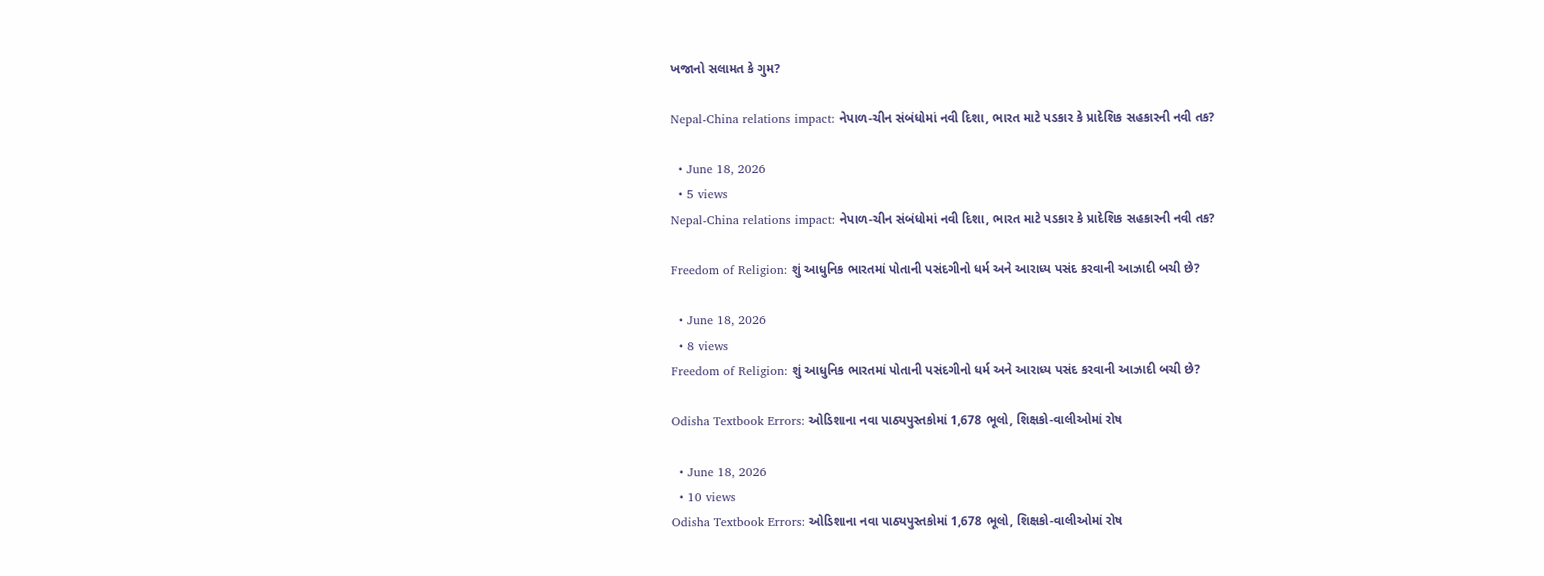ખજાનો સલામત કે ગુમ?

Nepal-China relations impact: નેપાળ-ચીન સંબંધોમાં નવી દિશા, ભારત માટે પડકાર કે પ્રાદેશિક સહકારની નવી તક?

  • June 18, 2026
  • 5 views
Nepal-China relations impact: નેપાળ-ચીન સંબંધોમાં નવી દિશા, ભારત માટે પડકાર કે પ્રાદેશિક સહકારની નવી તક?

Freedom of Religion: શું આધુનિક ભારતમાં પોતાની પસંદગીનો ધર્મ અને આરાધ્ય પસંદ કરવાની આઝાદી બચી છે?

  • June 18, 2026
  • 8 views
Freedom of Religion: શું આધુનિક ભારતમાં પોતાની પસંદગીનો ધર્મ અને આરાધ્ય પસંદ કરવાની આઝાદી બચી છે?

Odisha Textbook Errors: ઓડિશાના નવા પાઠ્યપુસ્તકોમાં 1,678 ભૂલો, શિક્ષકો-વાલીઓમાં રોષ

  • June 18, 2026
  • 10 views
Odisha Textbook Errors: ઓડિશાના નવા પાઠ્યપુસ્તકોમાં 1,678 ભૂલો, શિક્ષકો-વાલીઓમાં રોષ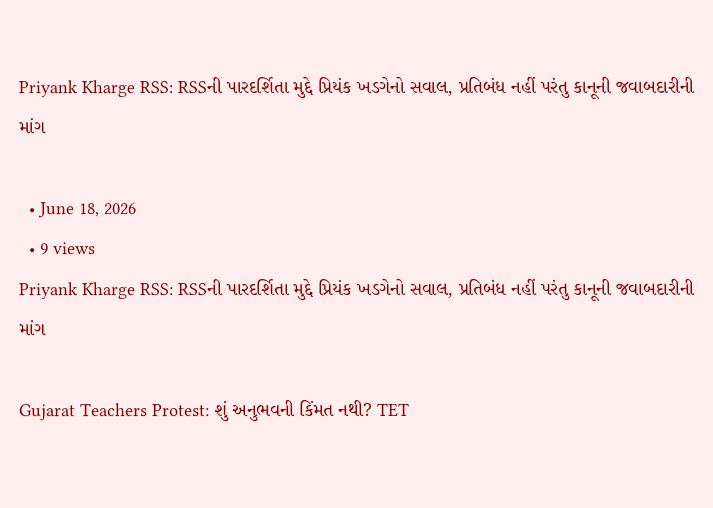Priyank Kharge RSS: RSSની પારદર્શિતા મુદ્દે પ્રિયંક ખડગેનો સવાલ, પ્રતિબંધ નહીં પરંતુ કાનૂની જવાબદારીની માંગ

  • June 18, 2026
  • 9 views
Priyank Kharge RSS: RSSની પારદર્શિતા મુદ્દે પ્રિયંક ખડગેનો સવાલ, પ્રતિબંધ નહીં પરંતુ કાનૂની જવાબદારીની માંગ

Gujarat Teachers Protest: શું અનુભવની કિંમત નથી? TET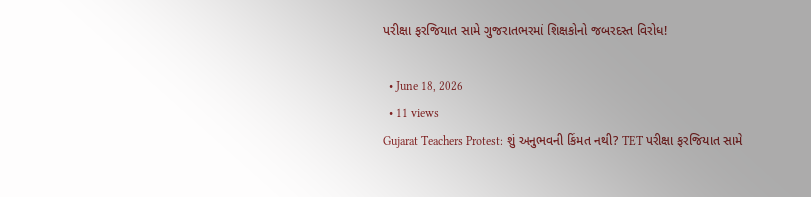પરીક્ષા ફરજિયાત સામે ગુજરાતભરમાં શિક્ષકોનો જબરદસ્ત વિરોધ!

  • June 18, 2026
  • 11 views
Gujarat Teachers Protest: શું અનુભવની કિંમત નથી? TET પરીક્ષા ફરજિયાત સામે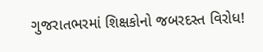ગુજરાતભરમાં શિક્ષકોનો જબરદસ્ત વિરોધ!